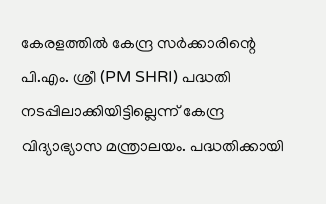കേരളത്തിൽ കേന്ദ്ര സർക്കാരിന്റെ പി.എം. ശ്രീ (PM SHRI) പദ്ധതി നടപ്പിലാക്കിയിട്ടില്ലെന്ന് കേന്ദ്ര വിദ്യാഭ്യാസ മന്ത്രാലയം. പദ്ധതിക്കായി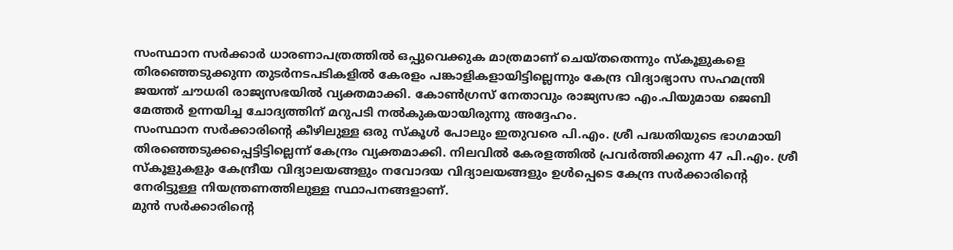സംസ്ഥാന സർക്കാർ ധാരണാപത്രത്തിൽ ഒപ്പുവെക്കുക മാത്രമാണ് ചെയ്തതെന്നും സ്കൂളുകളെ തിരഞ്ഞെടുക്കുന്ന തുടർനടപടികളിൽ കേരളം പങ്കാളികളായിട്ടില്ലെന്നും കേന്ദ്ര വിദ്യാഭ്യാസ സഹമന്ത്രി ജയന്ത് ചൗധരി രാജ്യസഭയിൽ വ്യക്തമാക്കി. കോൺഗ്രസ് നേതാവും രാജ്യസഭാ എം.പിയുമായ ജെബി മേത്തർ ഉന്നയിച്ച ചോദ്യത്തിന് മറുപടി നൽകുകയായിരുന്നു അദ്ദേഹം.
സംസ്ഥാന സർക്കാരിന്റെ കീഴിലുള്ള ഒരു സ്കൂൾ പോലും ഇതുവരെ പി.എം. ശ്രീ പദ്ധതിയുടെ ഭാഗമായി തിരഞ്ഞെടുക്കപ്പെട്ടിട്ടില്ലെന്ന് കേന്ദ്രം വ്യക്തമാക്കി. നിലവിൽ കേരളത്തിൽ പ്രവർത്തിക്കുന്ന 47 പി.എം. ശ്രീ സ്കൂളുകളും കേന്ദ്രീയ വിദ്യാലയങ്ങളും നവോദയ വിദ്യാലയങ്ങളും ഉൾപ്പെടെ കേന്ദ്ര സർക്കാരിന്റെ നേരിട്ടുള്ള നിയന്ത്രണത്തിലുള്ള സ്ഥാപനങ്ങളാണ്.
മുൻ സർക്കാരിന്റെ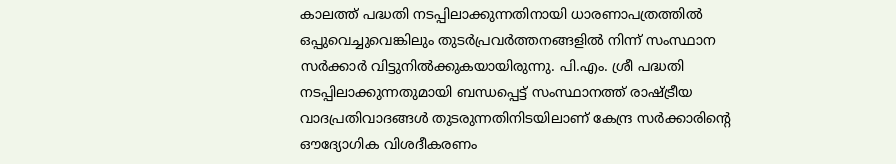കാലത്ത് പദ്ധതി നടപ്പിലാക്കുന്നതിനായി ധാരണാപത്രത്തിൽ ഒപ്പുവെച്ചുവെങ്കിലും തുടർപ്രവർത്തനങ്ങളിൽ നിന്ന് സംസ്ഥാന സർക്കാർ വിട്ടുനിൽക്കുകയായിരുന്നു. പി.എം. ശ്രീ പദ്ധതി നടപ്പിലാക്കുന്നതുമായി ബന്ധപ്പെട്ട് സംസ്ഥാനത്ത് രാഷ്ട്രീയ വാദപ്രതിവാദങ്ങൾ തുടരുന്നതിനിടയിലാണ് കേന്ദ്ര സർക്കാരിന്റെ ഔദ്യോഗിക വിശദീകരണം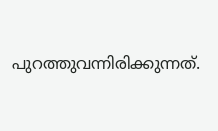പുറത്തുവന്നിരിക്കുന്നത്.